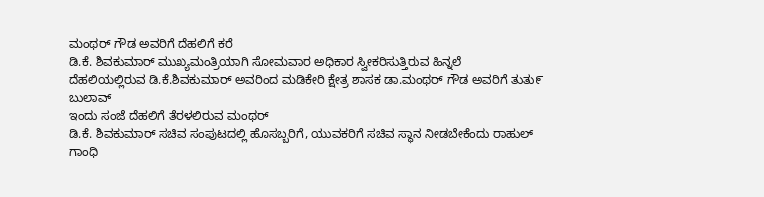ಮಂಥರ್ ಗೌಡ ಅವರಿಗೆ ದೆಹಲಿಗೆ ಕರೆ
ಡಿ.ಕೆ. ಶಿವಕುಮಾರ್ ಮುಖ್ಯಮಂತ್ರಿಯಾಗಿ ಸೋಮವಾರ ಅಧಿಕಾರ ಸ್ವೀಕರಿಸುತ್ತಿರುವ ಹಿನ್ನಲೆ
ದೆಹಲಿಯಲ್ಲಿರುವ ಡಿ.ಕೆ.ಶಿವಕುಮಾರ್ ಅವರಿಂದ ಮಡಿಕೇರಿ ಕ್ಷೇತ್ರ ಶಾಸಕ ಡಾ.ಮಂಥರ್ ಗೌಡ ಅವರಿಗೆ ತುತು೯ ಬುಲಾವ್
ಇಂದು ಸಂಜೆ ದೆಹಲಿಗೆ ತೆರಳಲಿರುವ ಮಂಥರ್
ಡಿ.ಕೆ. ಶಿವಕುಮಾರ್ ಸಚಿವ ಸಂಪುಟದಲ್ಲಿ ಹೊಸಬ್ಬರಿಗೆ, ಯುವಕರಿಗೆ ಸಚಿವ ಸ್ಥಾನ ನೀಡಬೇಕೆಂದು ರಾಹುಲ್ ಗಾಂಧಿ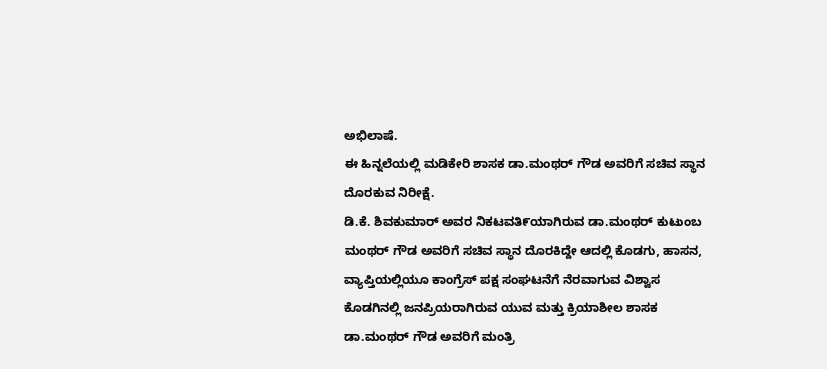ಅಭಿಲಾಷೆ.
ಈ ಹಿನ್ನಲೆಯಲ್ಲಿ ಮಡಿಕೇರಿ ಶಾಸಕ ಡಾ.ಮಂಥರ್ ಗೌಡ ಅವರಿಗೆ ಸಚಿವ ಸ್ಥಾನ ದೊರಕುವ ನಿರೀಕ್ಷೆ.
ಡಿ.ಕೆ. ಶಿವಕುಮಾರ್ ಅವರ ನಿಕಟವತಿ೯ಯಾಗಿರುವ ಡಾ.ಮಂಥರ್ ಕುಟುಂಬ
ಮಂಥರ್ ಗೌಡ ಅವರಿಗೆ ಸಚಿವ ಸ್ಥಾನ ದೊರಕಿದ್ದೇ ಆದಲ್ಲಿ ಕೊಡಗು, ಹಾಸನ, ವ್ಯಾಪ್ತಿಯಲ್ಲಿಯೂ ಕಾಂಗ್ರೆಸ್ ಪಕ್ಷ ಸಂಘಟನೆಗೆ ನೆರವಾಗುವ ವಿಶ್ವಾಸ
ಕೊಡಗಿನಲ್ಲಿ ಜನಪ್ರಿಯರಾಗಿರುವ ಯುವ ಮತ್ತು ಕ್ರಿಯಾಶೀಲ ಶಾಸಕ ಡಾ.ಮಂಥರ್ ಗೌಡ ಅವರಿಗೆ ಮಂತ್ರಿ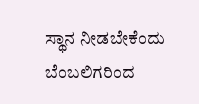ಸ್ಥಾನ ನೀಡಬೇಕೆಂದು ಬೆಂಬಲಿಗರಿಂದ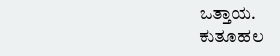ಒತ್ತಾಯ.
ಕುತೂಹಲ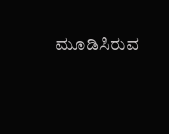ಮೂಡಿಸಿರುವ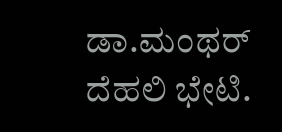ಡಾ.ಮಂಥರ್ ದೆಹಲಿ ಭೇಟಿ.